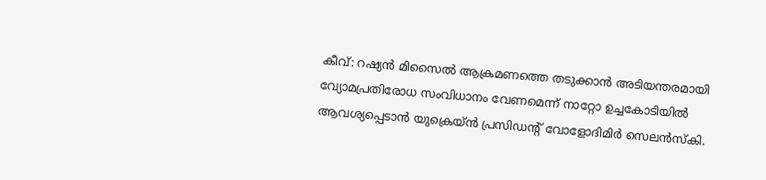കീവ്: റഷ്യൻ മിസൈൽ ആക്രമണത്തെ തടുക്കാൻ അടിയന്തരമായി വ്യോമപ്രതിരോധ സംവിധാനം വേണമെന്ന് നാറ്റോ ഉച്ചകോടിയിൽ ആവശ്യപ്പെടാൻ യുക്രെയ്ൻ പ്രസിഡന്റ് വോളോദിമിർ സെലൻസ്കി.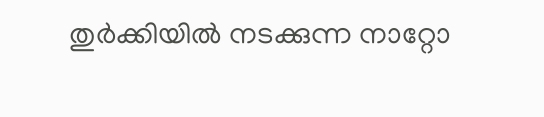തുർക്കിയിൽ നടക്കുന്ന നാറ്റോ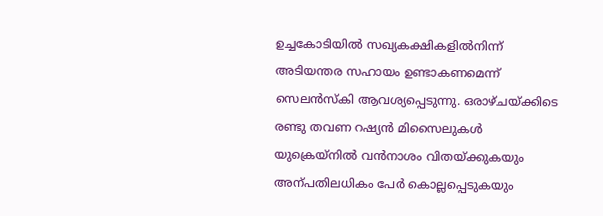ഉച്ചകോടിയിൽ സഖ്യകക്ഷികളിൽനിന്ന് അടിയന്തര സഹായം ഉണ്ടാകണമെന്ന് സെലൻസ്കി ആവശ്യപ്പെടുന്നു. ഒരാഴ്ചയ്ക്കിടെ രണ്ടു തവണ റഷ്യൻ മിസൈലുകൾ യുക്രെയ്നിൽ വൻനാശം വിതയ്ക്കുകയും അന്പതിലധികം പേർ കൊല്ലപ്പെടുകയും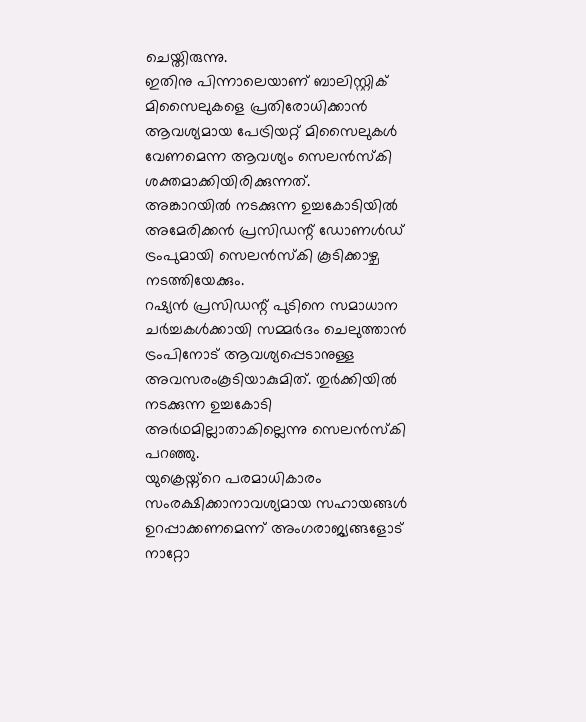ചെയ്തിരുന്നു.
ഇതിനു പിന്നാലെയാണ് ബാലിസ്റ്റിക് മിസൈലുകളെ പ്രതിരോധിക്കാൻ ആവശ്യമായ പേട്രിയറ്റ് മിസൈലുകൾ വേണമെന്ന ആവശ്യം സെലൻസ്കി ശക്തമാക്കിയിരിക്കുന്നത്.
അങ്കാറയിൽ നടക്കുന്ന ഉച്ചകോടിയിൽ അമേരിക്കൻ പ്രസിഡന്റ് ഡോണൾഡ് ട്രംപുമായി സെലൻസ്കി കൂടിക്കാഴ്ച നടത്തിയേക്കും.
റഷ്യൻ പ്രസിഡന്റ് പുടിനെ സമാധാന ചർച്ചകൾക്കായി സമ്മർദം ചെലുത്താൻ ട്രംപിനോട് ആവശ്യപ്പെടാനുള്ള അവസരംകൂടിയാകുമിത്. തുർക്കിയിൽ നടക്കുന്ന ഉച്ചകോടി അർഥമില്ലാതാകില്ലെന്നു സെലൻസ്കി പറഞ്ഞു.
യുക്രെയ്ന്റെ പരമാധികാരം സംരക്ഷിക്കാനാവശ്യമായ സഹായങ്ങൾ ഉറപ്പാക്കണമെന്ന് അംഗരാജ്യങ്ങളോട് നാറ്റോ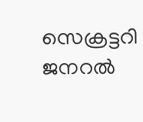സെക്രട്ടറി ജനറൽ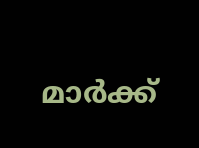മാർക്ക്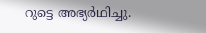റുട്ടെ അഭ്യർഥിച്ചു.